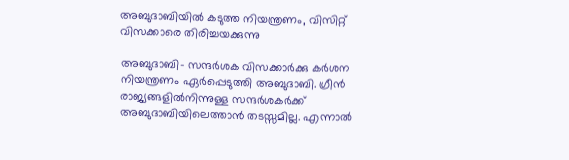അബുദാബിയില്‍ കടുത്ത നിയന്ത്രണം, വിസിറ്റ് വിസക്കാരെ തിരിച്ചയക്കുന്നു

അബുദാബി- സന്ദര്‍ശക വിസക്കാര്‍ക്കു കര്‍ശന നിയന്ത്രണം ഏര്‍പ്പെടുത്തി അബുദാബി. ഗ്രീന്‍ രാജ്യങ്ങളില്‍നിന്നുള്ള സന്ദര്‍ശകര്‍ക്ക് അബുദാബിയിലെത്താന്‍ തടസ്സമില്ല. എന്നാല്‍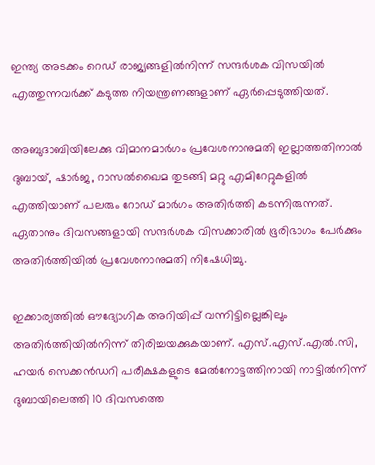ഇന്ത്യ അടക്കം റെഡ് രാജ്യങ്ങളില്‍നിന്ന് സന്ദര്‍ശക വിസയില്‍ എത്തുന്നവര്‍ക്ക് കടുത്ത നിയന്ത്രണങ്ങളാണ് ഏര്‍പ്പെടുത്തിയത്.

അബുദാബിയിലേക്കു വിമാനമാര്‍ഗം പ്രവേശനാനുമതി ഇല്ലാത്തതിനാല്‍ ദുബായ്, ഷാര്‍ജ, റാസല്‍ഖൈമ തുടങ്ങി മറ്റു എമിറേറ്റുകളില്‍ എത്തിയാണ് പലരും റോഡ് മാര്‍ഗം അതിര്‍ത്തി കടന്നിരുന്നത്. ഏതാനും ദിവസങ്ങളായി സന്ദര്‍ശക വിസക്കാരില്‍ ഭൂരിഭാഗം പേര്‍ക്കും അതിര്‍ത്തിയില്‍ പ്രവേശനാനുമതി നിഷേധിച്ചു.

ഇക്കാര്യത്തില്‍ ഔദ്യോഗിക അറിയിപ്പ് വന്നിട്ടില്ലെങ്കിലും അതിര്‍ത്തിയില്‍നിന്ന് തിരിച്ചയക്കുകയാണ്. എസ്.എസ്.എല്‍.സി, ഹയര്‍ സെക്കന്‍ഡറി പരീക്ഷകളുടെ മേല്‍നോട്ടത്തിനായി നാട്ടില്‍നിന്ന് ദുബായിലെത്തി 10 ദിവസത്തെ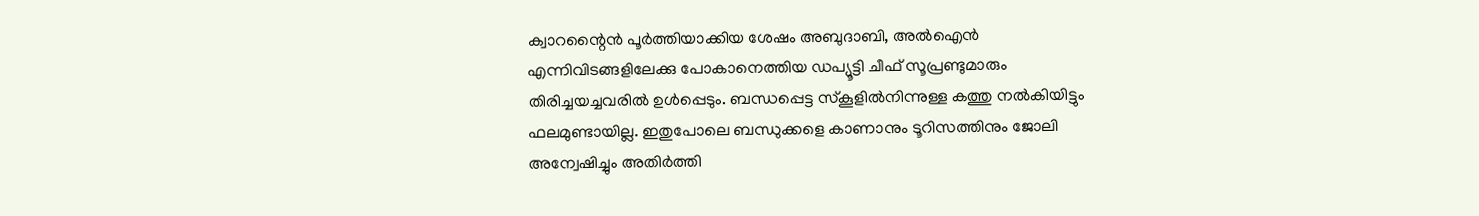ക്വാറന്റൈന്‍ പൂര്‍ത്തിയാക്കിയ ശേഷം അബുദാബി, അല്‍ഐന്‍ എന്നിവിടങ്ങളിലേക്കു പോകാനെത്തിയ ഡപ്യൂട്ടി ചീഫ് സൂപ്രണ്ടുമാരും തിരിച്ചയച്ചവരില്‍ ഉള്‍പ്പെടും. ബന്ധപ്പെട്ട സ്‌കൂളില്‍നിന്നുള്ള കത്തു നല്‍കിയിട്ടും ഫലമുണ്ടായില്ല. ഇതുപോലെ ബന്ധുക്കളെ കാണാനും ടൂറിസത്തിനും ജോലി അന്വേഷിച്ചും അതിര്‍ത്തി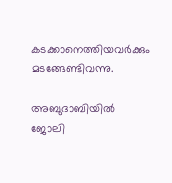കടക്കാനെത്തിയവര്‍ക്കും മടങ്ങേണ്ടിവന്നു.

അബുദാബിയില്‍ ജോലി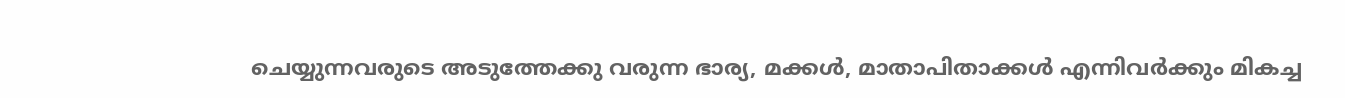ചെയ്യുന്നവരുടെ അടുത്തേക്കു വരുന്ന ഭാര്യ, മക്കള്‍, മാതാപിതാക്കള്‍ എന്നിവര്‍ക്കും മികച്ച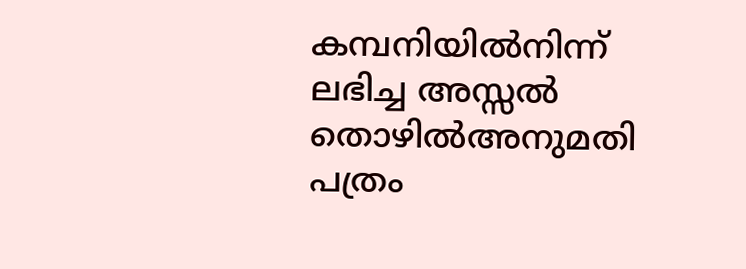കമ്പനിയില്‍നിന്ന് ലഭിച്ച അസ്സല്‍ തൊഴില്‍അനുമതി പത്രം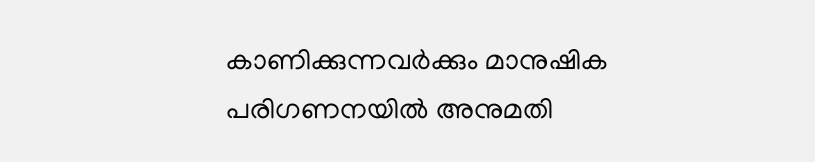കാണിക്കുന്നവര്‍ക്കും മാനുഷിക പരിഗണനയില്‍ അനുമതി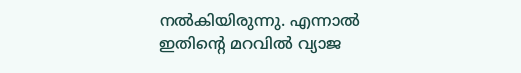നല്‍കിയിരുന്നു. എന്നാല്‍ ഇതിന്റെ മറവില്‍ വ്യാജ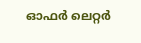ഓഫര്‍ ലെറ്റര്‍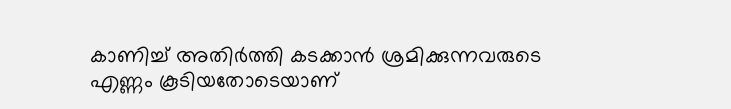കാണിച്ച് അതിര്‍ത്തി കടക്കാന്‍ ശ്രമിക്കുന്നവരുടെ എണ്ണം കൂടിയതോടെയാണ്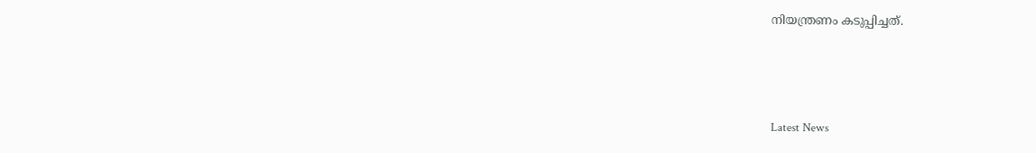നിയന്ത്രണം കടുപ്പിച്ചത്.



Latest News